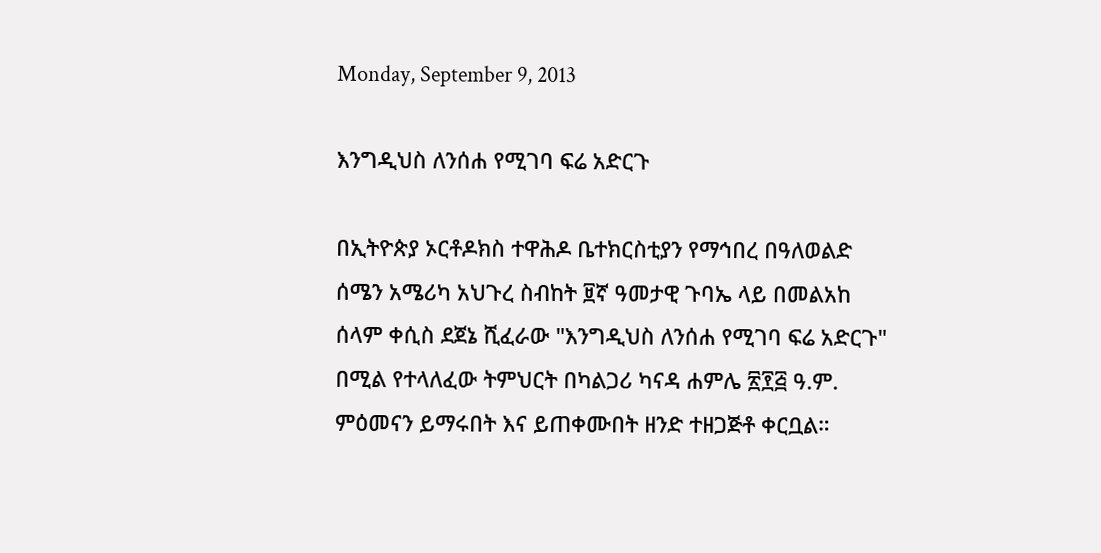Monday, September 9, 2013

እንግዲህስ ለንሰሐ የሚገባ ፍሬ አድርጉ

በኢትዮጵያ ኦርቶዶክስ ተዋሕዶ ቤተክርስቲያን የማኅበረ በዓለወልድ ሰሜን አሜሪካ አህጉረ ስብከት ፱ኛ ዓመታዊ ጉባኤ ላይ በመልአከ ሰላም ቀሲስ ደጀኔ ሺፈራው "እንግዲህስ ለንሰሐ የሚገባ ፍሬ አድርጉ" በሚል የተላለፈው ትምህርት በካልጋሪ ካናዳ ሐምሌ ፳፻፭ ዓ.ም. ምዕመናን ይማሩበት እና ይጠቀሙበት ዘንድ ተዘጋጅቶ ቀርቧል።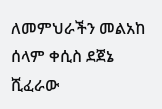ለመምህራችን መልአከ ሰላም ቀሲስ ደጀኔ ሺፈራው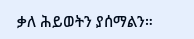ቃለ ሕይወትን ያሰማልን።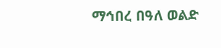ማኅበረ በዓለ ወልድ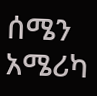ሰሜን አሜሪካ